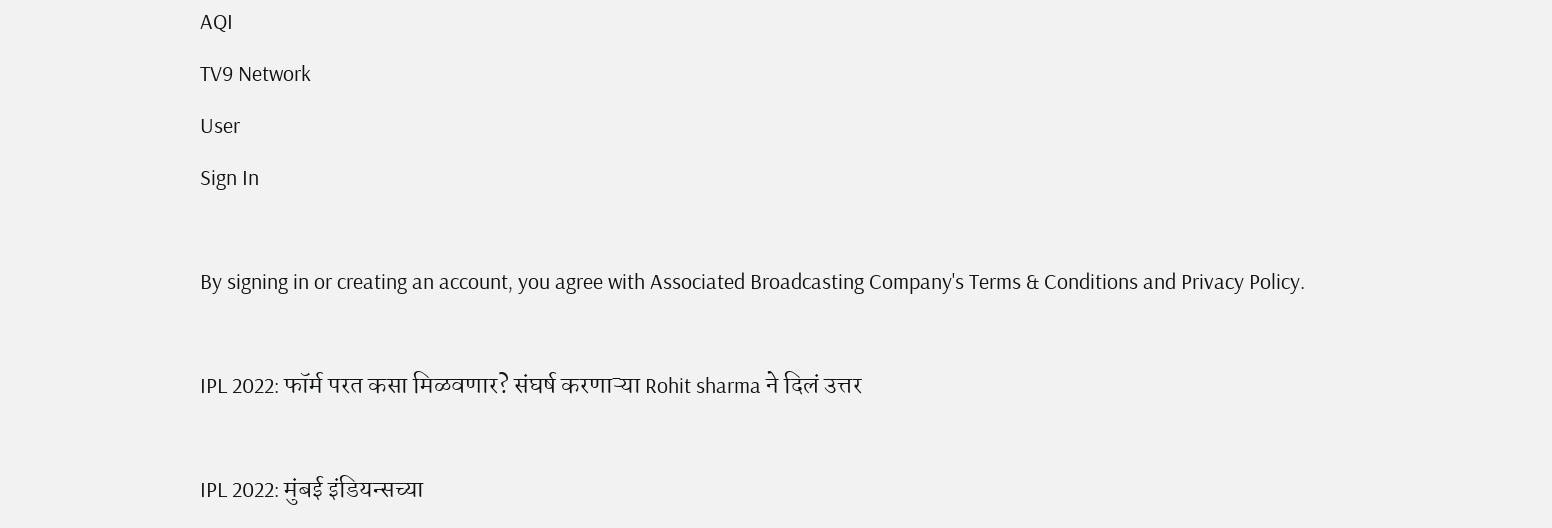AQI
TV9 Network
User
Sign In

By signing in or creating an account, you agree with Associated Broadcasting Company's Terms & Conditions and Privacy Policy.

IPL 2022: फॉर्म परत कसा मिळवणार? संघर्ष करणाऱ्या Rohit sharma ने दिलं उत्तर

IPL 2022: मुंबई इंडियन्सच्या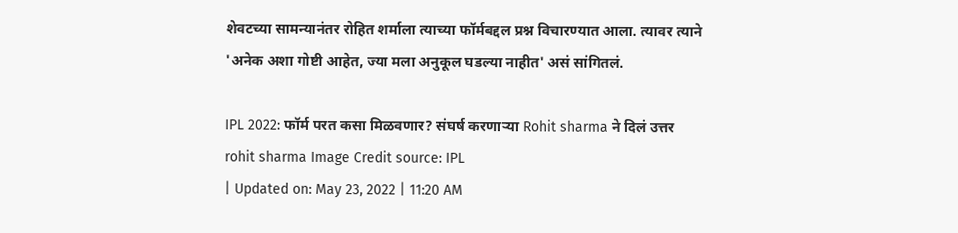शेवटच्या सामन्यानंतर रोहित शर्माला त्याच्या फॉर्मबद्दल प्रश्न विचारण्यात आला. त्यावर त्याने 'अनेक अशा गोष्टी आहेत, ज्या मला अनुकूल घडल्या नाहीत' असं सांगितलं.

IPL 2022: फॉर्म परत कसा मिळवणार? संघर्ष करणाऱ्या Rohit sharma ने दिलं उत्तर
rohit sharma Image Credit source: IPL
| Updated on: May 23, 2022 | 11:20 AM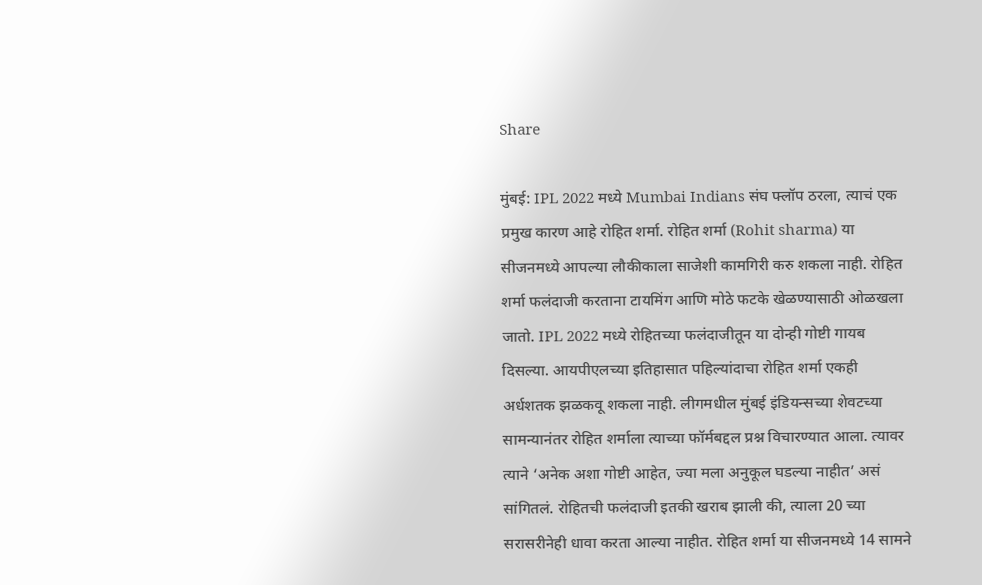Share

मुंबई: IPL 2022 मध्ये Mumbai Indians संघ फ्लॉप ठरला, त्याचं एक प्रमुख कारण आहे रोहित शर्मा. रोहित शर्मा (Rohit sharma) या सीजनमध्ये आपल्या लौकीकाला साजेशी कामगिरी करु शकला नाही. रोहित शर्मा फलंदाजी करताना टायमिंग आणि मोठे फटके खेळण्यासाठी ओळखला जातो. IPL 2022 मध्ये रोहितच्या फलंदाजीतून या दोन्ही गोष्टी गायब दिसल्या. आयपीएलच्या इतिहासात पहिल्यांदाचा रोहित शर्मा एकही अर्धशतक झळकवू शकला नाही. लीगमधील मुंबई इंडियन्सच्या शेवटच्या सामन्यानंतर रोहित शर्माला त्याच्या फॉर्मबद्दल प्रश्न विचारण्यात आला. त्यावर त्याने ‘अनेक अशा गोष्टी आहेत, ज्या मला अनुकूल घडल्या नाहीत’ असं सांगितलं. रोहितची फलंदाजी इतकी खराब झाली की, त्याला 20 च्या सरासरीनेही धावा करता आल्या नाहीत. रोहित शर्मा या सीजनमध्ये 14 सामने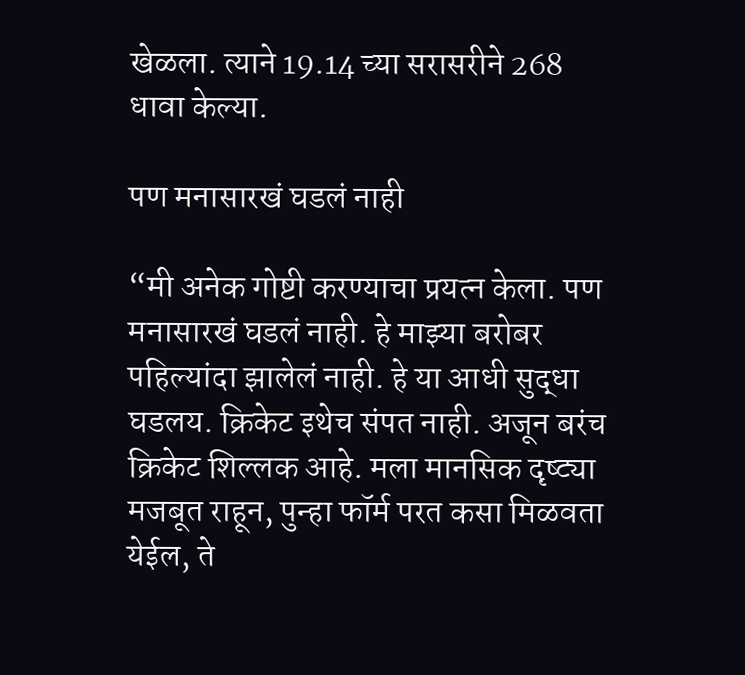खेळला. त्याने 19.14 च्या सरासरीने 268 धावा केल्या.

पण मनासारखं घडलं नाही

“मी अनेक गोष्टी करण्याचा प्रयत्न केला. पण मनासारखं घडलं नाही. हे माझ्या बरोबर पहिल्यांदा झालेलं नाही. हे या आधी सुद्धा घडलय. क्रिकेट इथेच संपत नाही. अजून बरंच क्रिकेट शिल्लक आहे. मला मानसिक दृष्ट्या मजबूत राहून, पुन्हा फॉर्म परत कसा मिळवता येईल, ते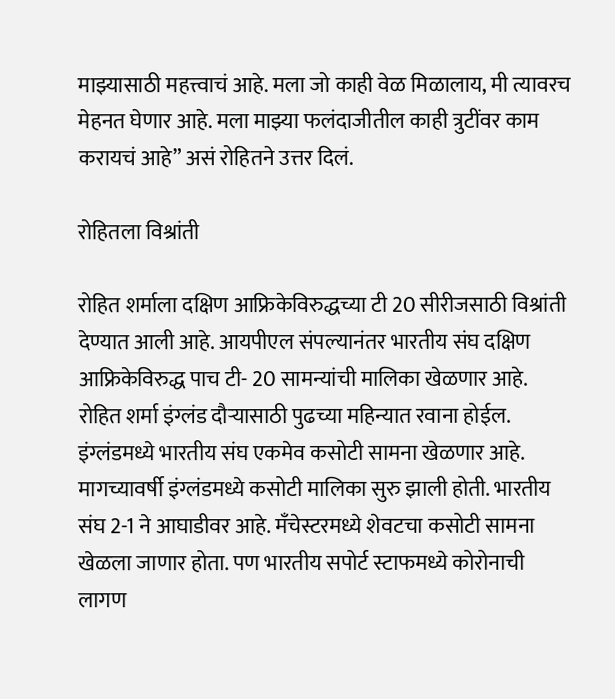माझ्यासाठी महत्त्वाचं आहे. मला जो काही वेळ मिळालाय, मी त्यावरच मेहनत घेणार आहे. मला माझ्या फलंदाजीतील काही त्रुटींवर काम करायचं आहे” असं रोहितने उत्तर दिलं.

रोहितला विश्रांती

रोहित शर्माला दक्षिण आफ्रिकेविरुद्धच्या टी 20 सीरीजसाठी विश्रांती देण्यात आली आहे. आयपीएल संपल्यानंतर भारतीय संघ दक्षिण आफ्रिकेविरुद्ध पाच टी- 20 सामन्यांची मालिका खेळणार आहे. रोहित शर्मा इंग्लंड दौऱ्यासाठी पुढच्या महिन्यात रवाना होईल. इंग्लंडमध्ये भारतीय संघ एकमेव कसोटी सामना खेळणार आहे. मागच्यावर्षी इंग्लंडमध्ये कसोटी मालिका सुरु झाली होती. भारतीय संघ 2-1 ने आघाडीवर आहे. मँचेस्टरमध्ये शेवटचा कसोटी सामना खेळला जाणार होता. पण भारतीय सपोर्ट स्टाफमध्ये कोरोनाची लागण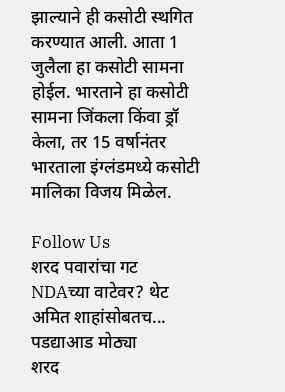झाल्याने ही कसोटी स्थगित करण्यात आली. आता 1 जुलैला हा कसोटी सामना होईल. भारताने हा कसोटी सामना जिंकला किंवा ड्रॉ केला, तर 15 वर्षानंतर भारताला इंग्लंडमध्ये कसोटी मालिका विजय मिळेल.

Follow Us
शरद पवारांचा गट NDAच्या वाटेवर? थेट अमित शाहांसोबतच... पडद्याआड मोठ्या
शरद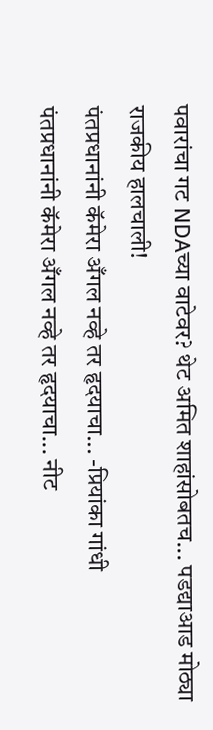पवारांचा गट NDAच्या वाटेवर? थेट अमित शाहांसोबतच... पडद्याआड मोठ्या राजकीय हालचाली!
पंतप्रधानांनी कॅमेरा अँगल नव्हे तर हृदयाचा... -प्रियांका गांधी
पंतप्रधानांनी कॅमेरा अँगल नव्हे तर हृदयाचा... नीट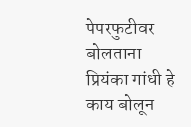पेपरफुटीवर बोलताना प्रियंका गांधी हे काय बोलून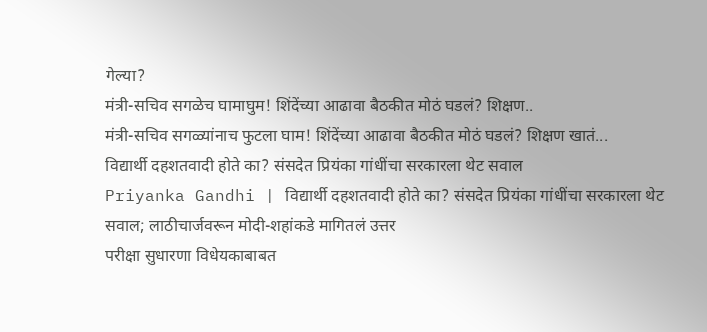गेल्या?
मंत्री-सचिव सगळेच घामाघुम! शिंदेंच्या आढावा बैठकीत मोठं घडलं? शिक्षण..
मंत्री-सचिव सगळ्यांनाच फुटला घाम! शिंदेंच्या आढावा बैठकीत मोठं घडलं? शिक्षण खातं...
विद्यार्थी दहशतवादी होते का? संसदेत प्रियंका गांधींचा सरकारला थेट सवाल
Priyanka Gandhi | विद्यार्थी दहशतवादी होते का? संसदेत प्रियंका गांधींचा सरकारला थेट सवाल; लाठीचार्जवरून मोदी-शहांकडे मागितलं उत्तर
परीक्षा सुधारणा विधेयकाबाबत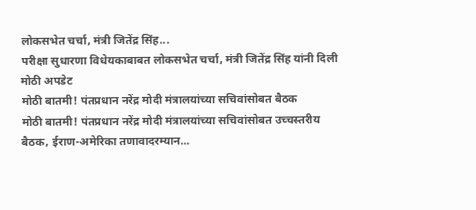लोकसभेत चर्चा, मंत्री जितेंद्र सिंह...
परीक्षा सुधारणा विधेयकाबाबत लोकसभेत चर्चा, मंत्री जितेंद्र सिंह यांनी दिली मोठी अपडेट
मोठी बातमी! पंतप्रधान नरेंद्र मोदी मंत्रालयांच्या सचिवांसोबत बैठक
मोठी बातमी! पंतप्रधान नरेंद्र मोदी मंत्रालयांच्या सचिवांसोबत उच्चस्तरीय बैठक, ईराण-अमेरिका तणावादरम्यान...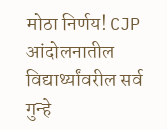मोठा निर्णय! CJP आंदोलनातील विद्यार्थ्यांवरील सर्व गुन्हे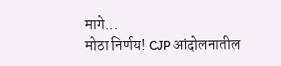मागे...
मोठा निर्णय! CJP आंदोलनातील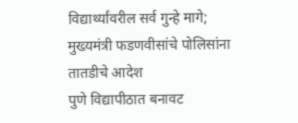विद्यार्थ्यांवरील सर्व गुन्हे मागे; मुख्यमंत्री फडणवीसांचे पोलिसांना तातडीचे आदेश
पुणे विद्यापीठात बनावट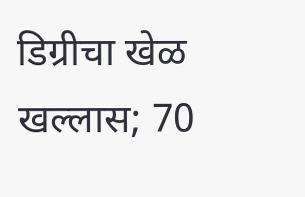डिग्रीचा खेळ खल्लास; 70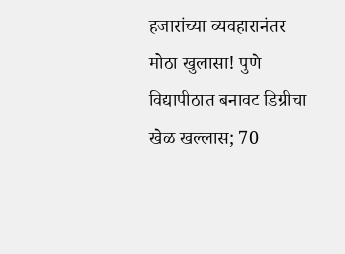हजारांच्या व्यवहारानंतर
मोठा खुलासा! पुणे विद्यापीठात बनावट डिग्रीचा खेळ खल्लास; 70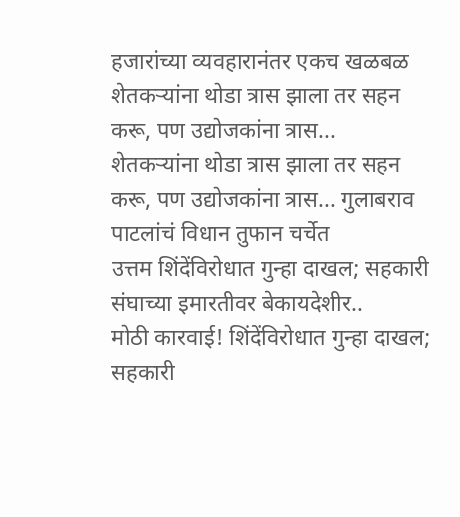हजारांच्या व्यवहारानंतर एकच खळबळ
शेतकऱ्यांना थोडा त्रास झाला तर सहन करू, पण उद्योजकांना त्रास...
शेतकऱ्यांना थोडा त्रास झाला तर सहन करू, पण उद्योजकांना त्रास... गुलाबराव पाटलांचं विधान तुफान चर्चेत
उत्तम शिंदेंविरोधात गुन्हा दाखल; सहकारी संघाच्या इमारतीवर बेकायदेशीर..
मोठी कारवाई! शिंदेंविरोधात गुन्हा दाखल; सहकारी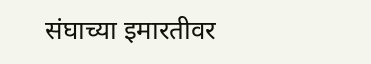संघाच्या इमारतीवर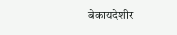बेकायदेशीर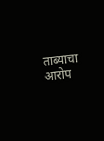ताब्याचा आरोप